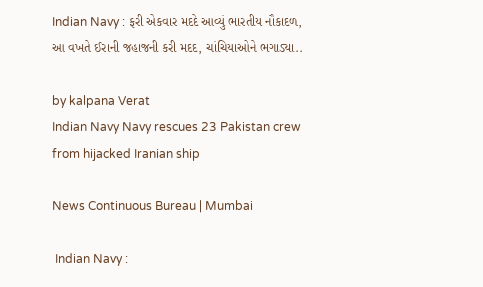Indian Navy : ફરી એકવાર મદદે આવ્યું ભારતીય નૌકાદળ, આ વખતે ઈરાની જહાજની કરી મદદ, ચાંચિયાઓને ભગાડ્યા..

by kalpana Verat
Indian Navy Navy rescues 23 Pakistan crew from hijacked Iranian ship

News Continuous Bureau | Mumbai

 Indian Navy :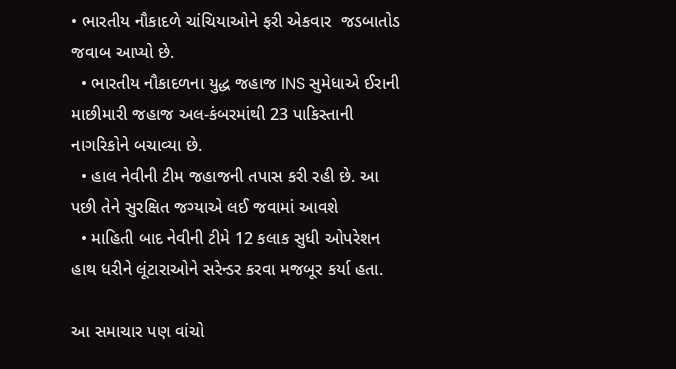• ભારતીય નૌકાદળે ચાંચિયાઓને ફરી એકવાર  જડબાતોડ જવાબ આપ્યો છે.
  • ભારતીય નૌકાદળના યુદ્ધ જહાજ INS સુમેધાએ ઈરાની માછીમારી જહાજ અલ-કંબરમાંથી 23 પાકિસ્તાની નાગરિકોને બચાવ્યા છે.
  • હાલ નેવીની ટીમ જહાજની તપાસ કરી રહી છે. આ પછી તેને સુરક્ષિત જગ્યાએ લઈ જવામાં આવશે
  • માહિતી બાદ નેવીની ટીમે 12 કલાક સુધી ઓપરેશન હાથ ધરીને લૂંટારાઓને સરેન્ડર કરવા મજબૂર કર્યા હતા.

આ સમાચાર પણ વાંચો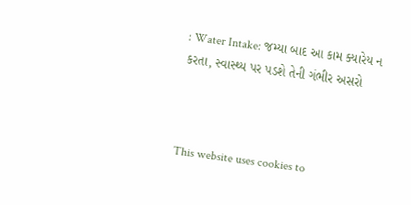: Water Intake: જમ્યા બાદ આ કામ ક્યારેય ન કરતા, સ્વાસ્થ્ય પર પડશે તેની ગંભીર અસરો



This website uses cookies to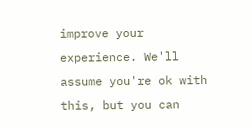improve your experience. We'll assume you're ok with this, but you can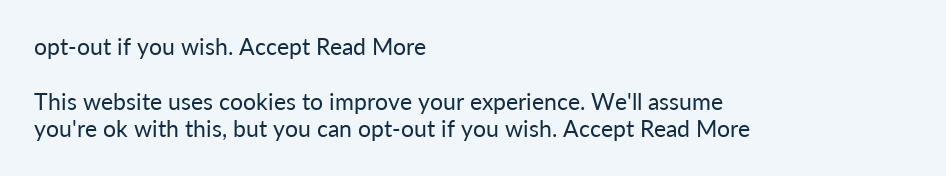opt-out if you wish. Accept Read More

This website uses cookies to improve your experience. We'll assume you're ok with this, but you can opt-out if you wish. Accept Read More